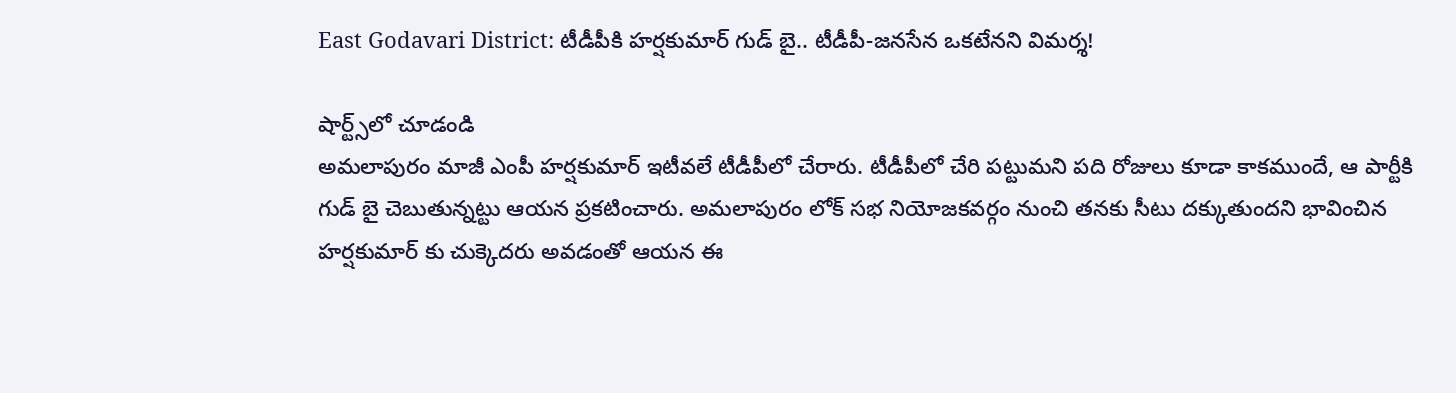East Godavari District: టీడీపీకి హర్షకుమార్ గుడ్ బై.. టీడీపీ-జనసేన ఒకటేనని విమర్శ!

షార్ట్స్‌లో చూడండి
అమలాపురం మాజీ ఎంపీ హర్షకుమార్ ఇటీవలే టీడీపీలో చేరారు. టీడీపీలో చేరి పట్టుమని పది రోజులు కూడా కాకముందే, ఆ పార్టీకి గుడ్ బై చెబుతున్నట్టు ఆయన ప్రకటించారు. అమలాపురం లోక్ సభ నియోజకవర్గం నుంచి తనకు సీటు దక్కుతుందని భావించిన హర్షకుమార్ కు చుక్కెదరు అవడంతో ఆయన ఈ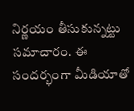నిర్ణయం తీసుకున్నట్టు సమాచారం. ఈ సందర్భంగా మీడియాతో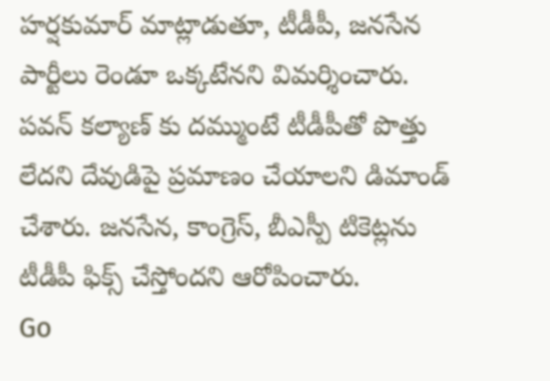హర్షకుమార్ మాట్లాడుతూ, టీడీపీ, జనసేన పార్టీలు రెండూ ఒక్కటేనని విమర్శించారు. పవన్ కల్యాణ్ కు దమ్ముంటే టీడీపీతో పొత్తు లేదని దేవుడిపై ప్రమాణం చేయాలని డిమాండ్ చేశారు. జనసేన, కాంగ్రెస్, బీఎస్పీ టికెట్లను టీడీపీ ఫిక్స్ చేస్తోందని ఆరోపించారు.
Go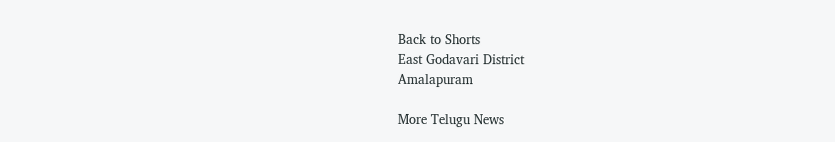Back to Shorts
East Godavari District
Amalapuram

More Telugu News